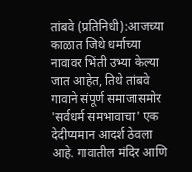तांबवे (प्रतिनिधी):आजच्या काळात जिथे धर्माच्या नावावर भिंती उभ्या केल्या जात आहेत, तिथे तांबवे गावाने संपूर्ण समाजासमोर 'सर्वधर्म समभावाचा' एक देदीप्यमान आदर्श ठेवला आहे. गावातील मंदिर आणि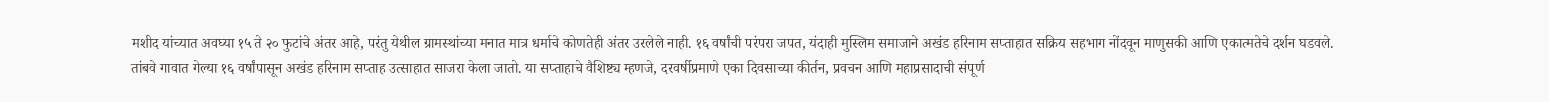मशीद यांच्यात अवघ्या १५ ते २० फुटांचे अंतर आहे, परंतु येथील ग्रामस्थांच्या मनात मात्र धर्माचे कोणतेही अंतर उरलेले नाही. १६ वर्षांची परंपरा जपत, यंदाही मुस्लिम समाजाने अखंड हरिनाम सप्ताहात सक्रिय सहभाग नोंदवून माणुसकी आणि एकात्मतेचे दर्शन घडवले.
तांबवे गावात गेल्या १६ वर्षांपासून अखंड हरिनाम सप्ताह उत्साहात साजरा केला जातो. या सप्ताहाचे वैशिष्ट्य म्हणजे, दरवर्षीप्रमाणे एका दिवसाच्या कीर्तन, प्रवचन आणि महाप्रसादाची संपूर्ण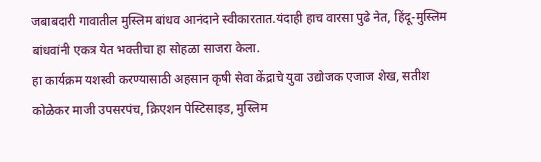जबाबदारी गावातील मुस्लिम बांधव आनंदाने स्वीकारतात.यंदाही हाच वारसा पुढे नेत, हिंदू-मुस्लिम बांधवांनी एकत्र येत भक्तीचा हा सोहळा साजरा केला.
हा कार्यक्रम यशस्वी करण्यासाठी अहसान कृषी सेवा केंद्राचे युवा उद्योजक एजाज शेख, सतीश कोळेकर माजी उपसरपंच, क्रिएशन पेस्टिसाइड, मुस्लिम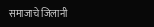समाजाचे जिलानी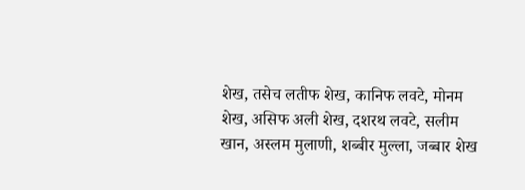शेख, तसेच लतीफ शेख, कानिफ लवटे, मोनम शेख, असिफ अली शेख, दशरथ लवटे, सलीम खान, अस्लम मुलाणी, शब्बीर मुल्ला, जब्बार शेख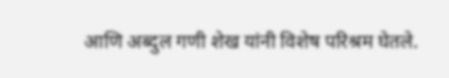आणि अब्दुल गणी शेख यांनी विशेष परिश्रम घेतले.